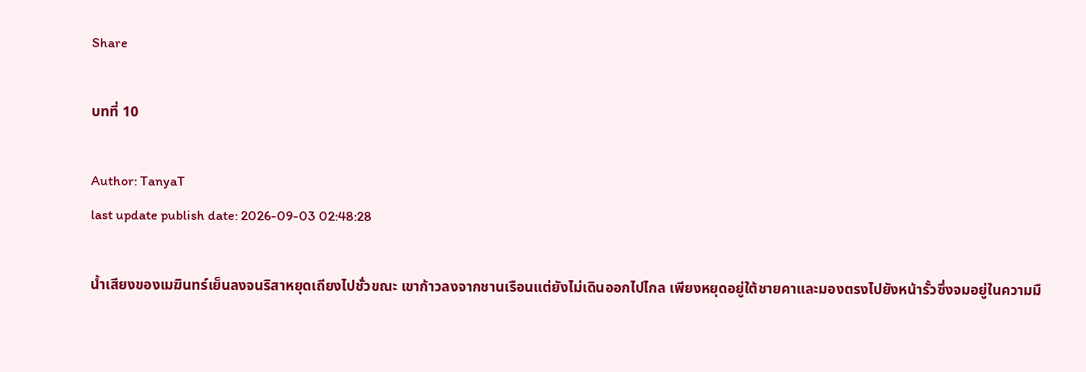Share

บทที่ 10

Author: TanyaT
last update publish date: 2026-09-03 02:48:28

น้ำเสียงของเมฆินทร์เย็นลงจนริสาหยุดเถียงไปชั่วขณะ เขาก้าวลงจากชานเรือนแต่ยังไม่เดินออกไปไกล เพียงหยุดอยู่ใต้ชายคาและมองตรงไปยังหน้ารั้วซึ่งจมอยู่ในความมื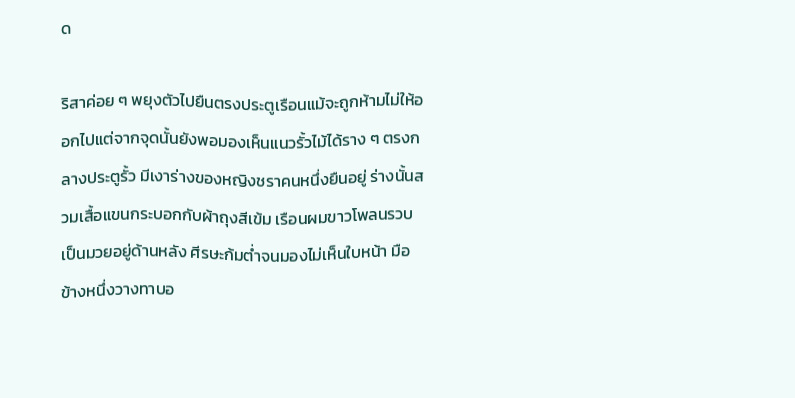ด

ริสาค่อย ๆ พยุงตัวไปยืนตรงประตูเรือนแม้จะถูกห้ามไม่ให้ออกไปแต่จากจุดนั้นยังพอมองเห็นแนวรั้วไม้ได้ราง ๆ ตรงกลางประตูรั้ว มีเงาร่างของหญิงชราคนหนึ่งยืนอยู่ ร่างนั้นสวมเสื้อแขนกระบอกกับผ้าถุงสีเข้ม เรือนผมขาวโพลนรวบเป็นมวยอยู่ด้านหลัง ศีรษะก้มต่ำจนมองไม่เห็นใบหน้า มือข้างหนึ่งวางทาบอ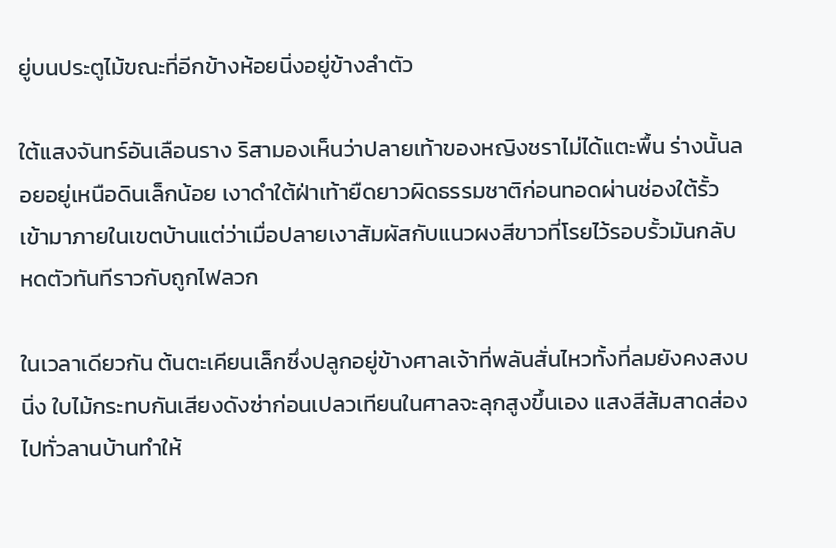ยู่บนประตูไม้ขณะที่อีกข้างห้อยนิ่งอยู่ข้างลำตัว

ใต้แสงจันทร์อันเลือนราง ริสามองเห็นว่าปลายเท้าของหญิงชราไม่ได้แตะพื้น ร่างนั้นลอยอยู่เหนือดินเล็กน้อย เงาดำใต้ฝ่าเท้ายืดยาวผิดธรรมชาติก่อนทอดผ่านช่องใต้รั้วเข้ามาภายในเขตบ้านแต่ว่าเมื่อปลายเงาสัมผัสกับแนวผงสีขาวที่โรยไว้รอบรั้วมันกลับหดตัวทันทีราวกับถูกไฟลวก

ในเวลาเดียวกัน ต้นตะเคียนเล็กซึ่งปลูกอยู่ข้างศาลเจ้าที่พลันสั่นไหวทั้งที่ลมยังคงสงบนิ่ง ใบไม้กระทบกันเสียงดังซ่าก่อนเปลวเทียนในศาลจะลุกสูงขึ้นเอง แสงสีส้มสาดส่องไปทั่วลานบ้านทำให้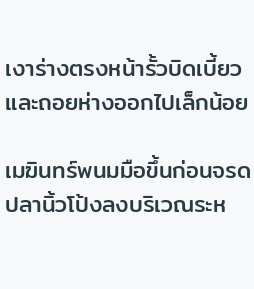เงาร่างตรงหน้ารั้วบิดเบี้ยวและถอยห่างออกไปเล็กน้อย

เมฆินทร์พนมมือขึ้นก่อนจรดปลานิ้วโป้งลงบริเวณระห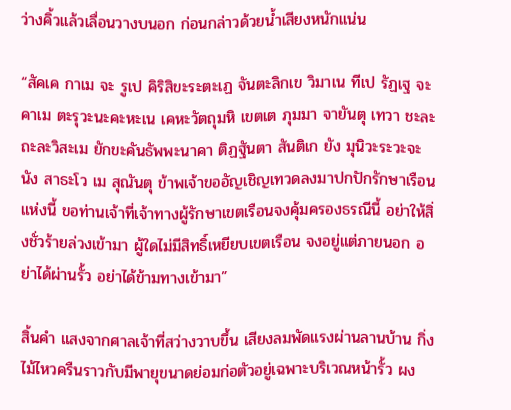ว่างคิ้วแล้วเลื่อนวางบนอก ก่อนกล่าวด้วยน้ำเสียงหนักแน่น

“สัคเค กาเม จะ รูเป คิริสิขะระตะเฏ จันตะลิกเข วิมาเน ทีเป รัฏเฐ จะ คาเม ตะรุวะนะคะหะเน เคหะวัตถุมหิ เขตเต ภุมมา จายันตุ เทวา ชะละถะละวิสะเม ยักขะคันธัพพะนาคา ติฏฐันตา สันติเก ยัง มุนิวะระวะจะนัง สาธะโว เม สุณันตุ ข้าพเจ้าขออัญเชิญเทวดลงมาปกปักรักษาเรือนแห่งนี้ ขอท่านเจ้าที่เจ้าทางผู้รักษาเขตเรือนจงคุ้มครองธรณีนี้ อย่าให้สิ่งชั่วร้ายล่วงเข้ามา ผู้ใดไม่มีสิทธิ์เหยียบเขตเรือน จงอยู่แต่ภายนอก อย่าได้ผ่านรั้ว อย่าได้ข้ามทางเข้ามา”

สิ้นคำ แสงจากศาลเจ้าที่สว่างวาบขึ้น เสียงลมพัดแรงผ่านลานบ้าน กิ่งไม้ไหวครืนราวกับมีพายุขนาดย่อมก่อตัวอยู่เฉพาะบริเวณหน้ารั้ว ผง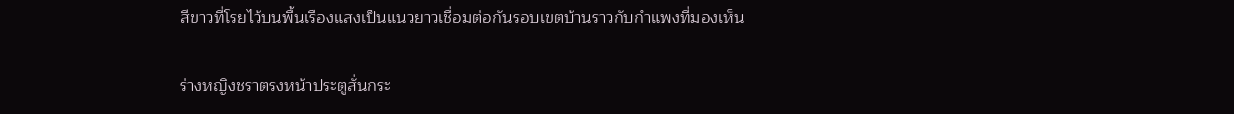สีขาวที่โรยไว้บนพื้นเรืองแสงเป็นแนวยาวเชื่อมต่อกันรอบเขตบ้านราวกับกำแพงที่มองเห็น

ร่างหญิงชราตรงหน้าประตูสั่นกระ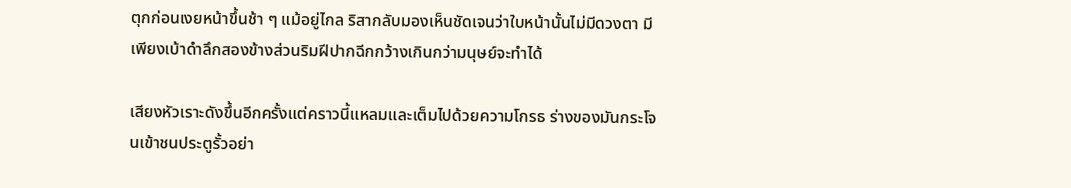ตุกก่อนเงยหน้าขึ้นช้า ๆ แม้อยู่ไกล ริสากลับมองเห็นชัดเจนว่าใบหน้านั้นไม่มีดวงตา มีเพียงเบ้าดำลึกสองข้างส่วนริมฝีปากฉีกกว้างเกินกว่ามนุษย์จะทำได้

เสียงหัวเราะดังขึ้นอีกครั้งแต่คราวนี้แหลมและเต็มไปด้วยความโกรธ ร่างของมันกระโจนเข้าชนประตูรั้วอย่า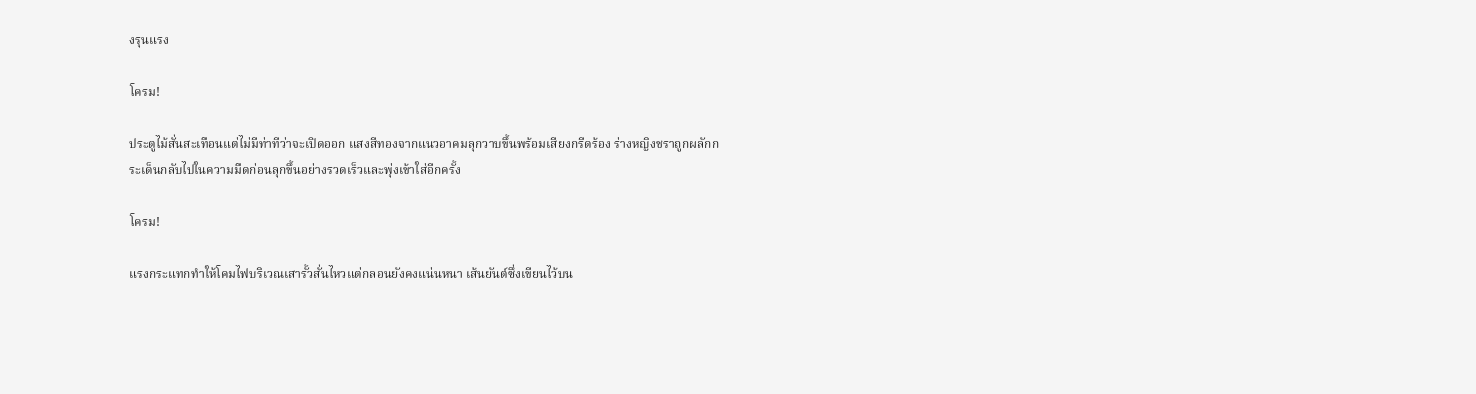งรุนแรง

โครม!

ประตูไม้สั่นสะเทือนแต่ไม่มีท่าทีว่าจะเปิดออก แสงสีทองจากแนวอาคมลุกวาบขึ้นพร้อมเสียงกรีดร้อง ร่างหญิงชราถูกผลักกระเด็นกลับไปในความมืดก่อนลุกขึ้นอย่างรวดเร็วและพุ่งเข้าใส่อีกครั้ง

โครม!

แรงกระแทกทำให้โคมไฟบริเวณเสารั้วสั่นไหวแต่กลอนยังคงแน่นหนา เส้นยันต์ซึ่งเขียนไว้บน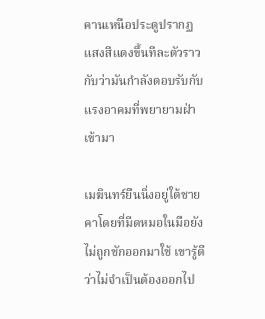คานเหนือประตูปรากฏแสงสีแดงขึ้นทีละตัวราวกับว่ามันกำลังตอบรับกับแรงอาคมที่พยายามฝ่าเข้ามา

เมฆินทร์ยืนนิ่งอยู่ใต้ชายคาโดยที่มีดหมอในมือยังไม่ถูกชักออกมาใช้ เขารู้ดีว่าไม่จำเป็นต้องออกไป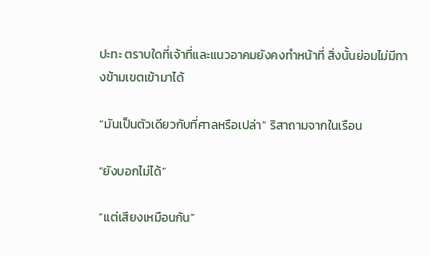ปะทะ ตราบใดที่เจ้าที่และแนวอาคมยังคงทำหน้าที่ สิ่งนั้นย่อมไม่มีทางข้ามเขตเข้ามาได้

“มันเป็นตัวเดียวกับที่ศาลหรือเปล่า” ริสาถามจากในเรือน

“ยังบอกไม่ได้”

“แต่เสียงเหมือนกัน”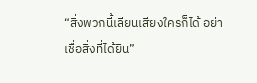“สิ่งพวกนี้เลียนเสียงใครก็ได้ อย่าเชื่อสิ่งที่ได้ยิน”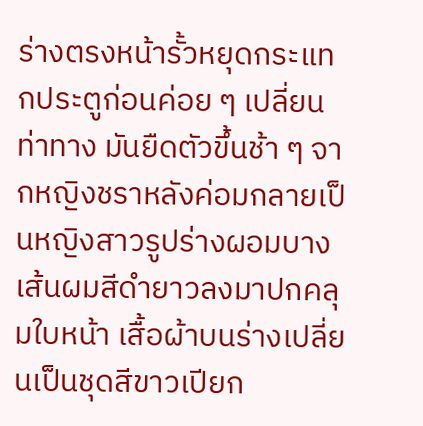ร่างตรงหน้ารั้วหยุดกระแทกประตูก่อนค่อย ๆ เปลี่ยนท่าทาง มันยืดตัวขึ้นช้า ๆ จากหญิงชราหลังค่อมกลายเป็นหญิงสาวรูปร่างผอมบาง เส้นผมสีดำยาวลงมาปกคลุมใบหน้า เสื้อผ้าบนร่างเปลี่ยนเป็นชุดสีขาวเปียก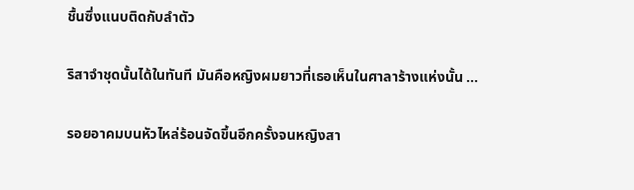ชื้นซึ่งแนบติดกับลำตัว

ริสาจำชุดนั้นได้ในทันที มันคือหญิงผมยาวที่เธอเห็นในศาลาร้างแห่งนั้น …

รอยอาคมบนหัวไหล่ร้อนจัดขึ้นอีกครั้งจนหญิงสา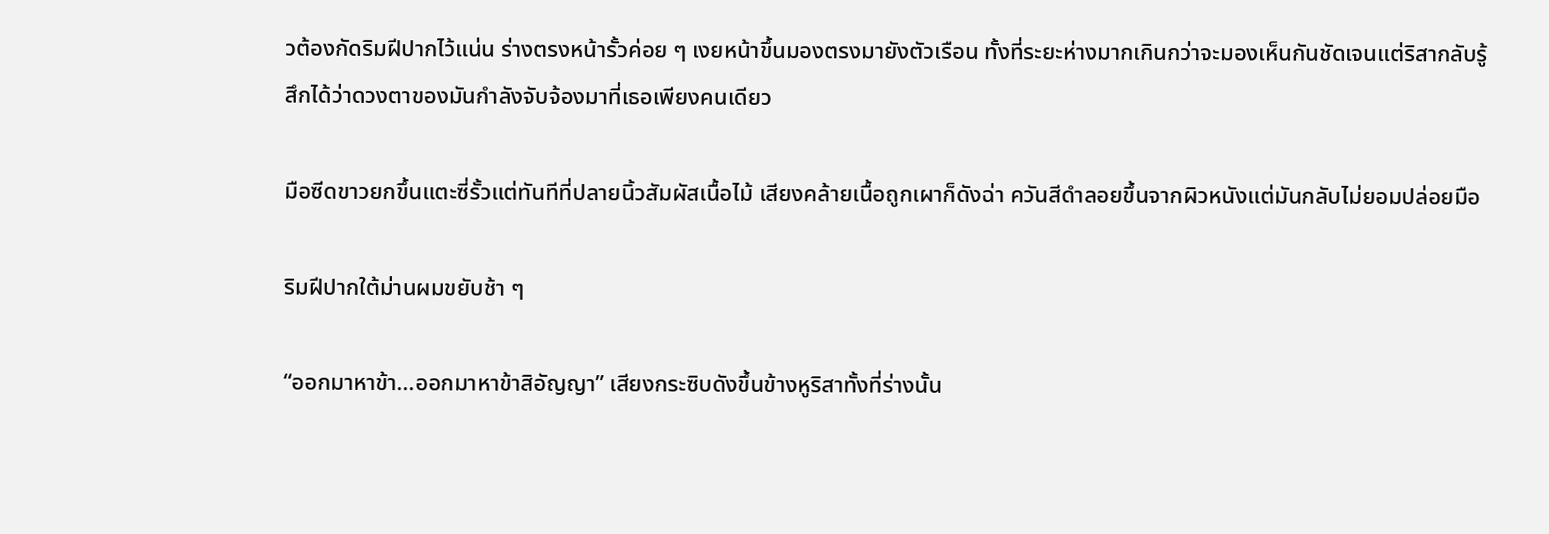วต้องกัดริมฝีปากไว้แน่น ร่างตรงหน้ารั้วค่อย ๆ เงยหน้าขึ้นมองตรงมายังตัวเรือน ทั้งที่ระยะห่างมากเกินกว่าจะมองเห็นกันชัดเจนแต่ริสากลับรู้สึกได้ว่าดวงตาของมันกำลังจับจ้องมาที่เธอเพียงคนเดียว

มือซีดขาวยกขึ้นแตะซี่รั้วแต่ทันทีที่ปลายนิ้วสัมผัสเนื้อไม้ เสียงคล้ายเนื้อถูกเผาก็ดังฉ่า ควันสีดำลอยขึ้นจากผิวหนังแต่มันกลับไม่ยอมปล่อยมือ

ริมฝีปากใต้ม่านผมขยับช้า ๆ

“ออกมาหาข้า...ออกมาหาข้าสิอัญญา” เสียงกระซิบดังขึ้นข้างหูริสาทั้งที่ร่างนั้น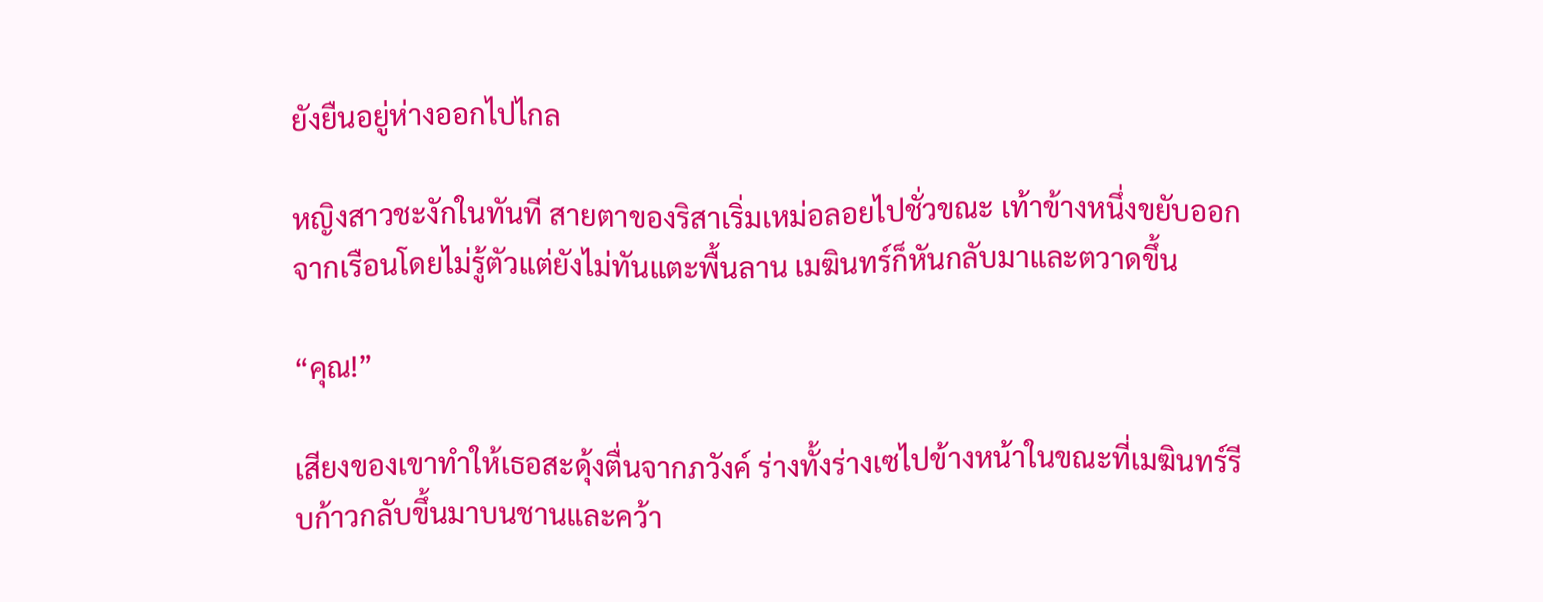ยังยืนอยู่ห่างออกไปไกล

หญิงสาวชะงักในทันที สายตาของริสาเริ่มเหม่อลอยไปชั่วขณะ เท้าข้างหนึ่งขยับออกจากเรือนโดยไม่รู้ตัวแต่ยังไม่ทันแตะพื้นลาน เมฆินทร์ก็หันกลับมาและตวาดขึ้น

“คุณ!”

เสียงของเขาทำให้เธอสะดุ้งตื่นจากภวังค์ ร่างทั้งร่างเซไปข้างหน้าในขณะที่เมฆินทร์รีบก้าวกลับขึ้นมาบนชานและคว้า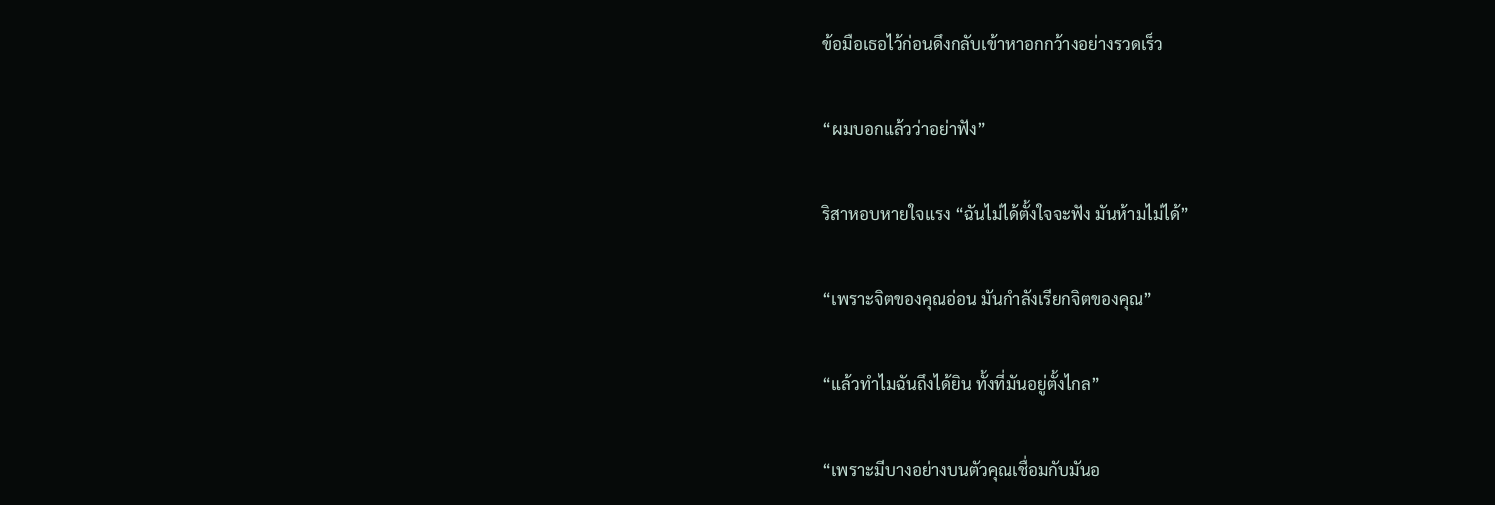ข้อมือเธอไว้ก่อนดึงกลับเข้าหาอกกว้างอย่างรวดเร็ว

“ผมบอกแล้วว่าอย่าฟัง”

ริสาหอบหายใจแรง “ฉันไม่ได้ตั้งใจจะฟัง มันห้ามไม่ได้”

“เพราะจิตของคุณอ่อน มันกำลังเรียกจิตของคุณ”

“แล้วทำไมฉันถึงได้ยิน ทั้งที่มันอยู่ตั้งไกล”

“เพราะมีบางอย่างบนตัวคุณเชื่อมกับมันอ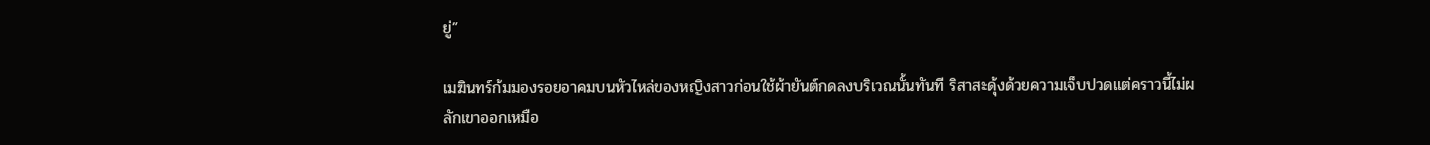ยู่”

เมฆินทร์ก้มมองรอยอาคมบนหัวไหล่ของหญิงสาวก่อนใช้ผ้ายันต์กดลงบริเวณนั้นทันที ริสาสะดุ้งด้วยความเจ็บปวดแต่คราวนี้ไม่ผลักเขาออกเหมือ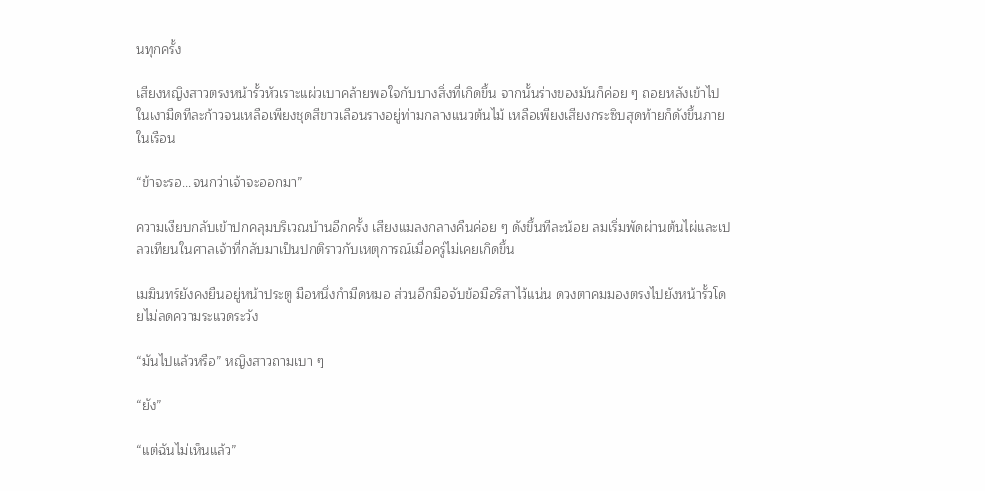นทุกครั้ง

เสียงหญิงสาวตรงหน้ารั้วหัวเราะแผ่วเบาคล้ายพอใจกับบางสิ่งที่เกิดขึ้น จากนั้นร่างของมันก็ค่อย ๆ ถอยหลังเข้าไปในเงามืดทีละก้าวจนเหลือเพียงชุดสีขาวเลือนรางอยู่ท่ามกลางแนวต้นไม้ เหลือเพียงเสียงกระซิบสุดท้ายก็ดังขึ้นภายในเรือน

“ข้าจะรอ...จนกว่าเจ้าจะออกมา”

ความเงียบกลับเข้าปกคลุมบริเวณบ้านอีกครั้ง เสียงแมลงกลางคืนค่อย ๆ ดังขึ้นทีละน้อย ลมเริ่มพัดผ่านต้นไผ่และเปลวเทียนในศาลเจ้าที่กลับมาเป็นปกติราวกับเหตุการณ์เมื่อครู่ไม่เคยเกิดขึ้น

เมฆินทร์ยังคงยืนอยู่หน้าประตู มือหนึ่งกำมีดหมอ ส่วนอีกมือจับข้อมือริสาไว้แน่น ดวงตาคมมองตรงไปยังหน้ารั้วโดยไม่ลดความระแวดระวัง

“มันไปแล้วหรือ” หญิงสาวถามเบา ๆ

“ยัง”

“แต่ฉันไม่เห็นแล้ว”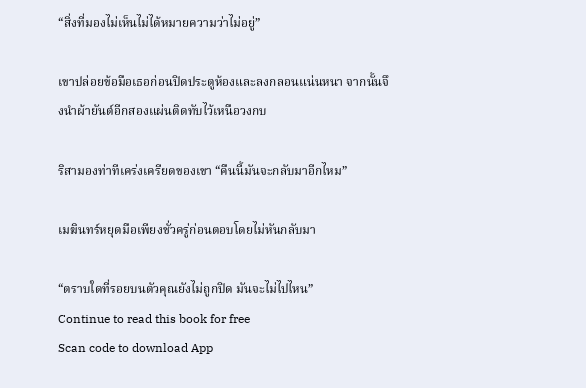“สิ่งที่มองไม่เห็นไม่ได้หมายความว่าไม่อยู่”

เขาปล่อยข้อมือเธอก่อนปิดประตูห้องและลงกลอนแน่นหนา จากนั้นจึงนำผ้ายันต์อีกสองแผ่นติดทับไว้เหนือวงกบ

ริสามองท่าทีเคร่งเครียดของเขา “คืนนี้มันจะกลับมาอีกไหม”

เมฆินทร์หยุดมือเพียงชั่วครู่ก่อนตอบโดยไม่หันกลับมา

“ตราบใดที่รอยบนตัวคุณยังไม่ถูกปิด มันจะไม่ไปไหน”
Continue to read this book for free
Scan code to download App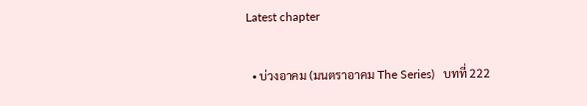Latest chapter

  • บ่วงอาคม (มนตราอาคม The Series)   บทที่ 222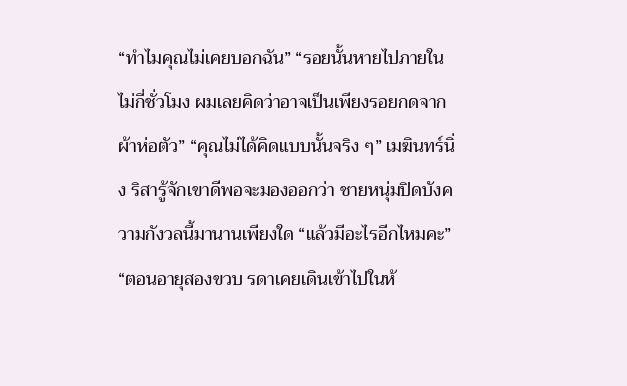“ทำไมคุณไม่เคยบอกฉัน” “รอยนั้นหายไปภายในไม่กี่ชั่วโมง ผมเลยคิดว่าอาจเป็นเพียงรอยกดจากผ้าห่อตัว” “คุณไม่ได้คิดแบบนั้นจริง ๆ” เมฆินทร์นิ่ง ริสารู้จักเขาดีพอจะมองออกว่า ชายหนุ่มปิดบังความกังวลนี้มานานเพียงใด “แล้วมีอะไรอีกไหมคะ” “ตอนอายุสองขวบ รดาเคยเดินเข้าไปในห้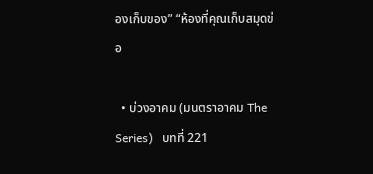องเก็บของ” “ห้องที่คุณเก็บสมุดข่อ

  • บ่วงอาคม (มนตราอาคม The Series)   บทที่ 221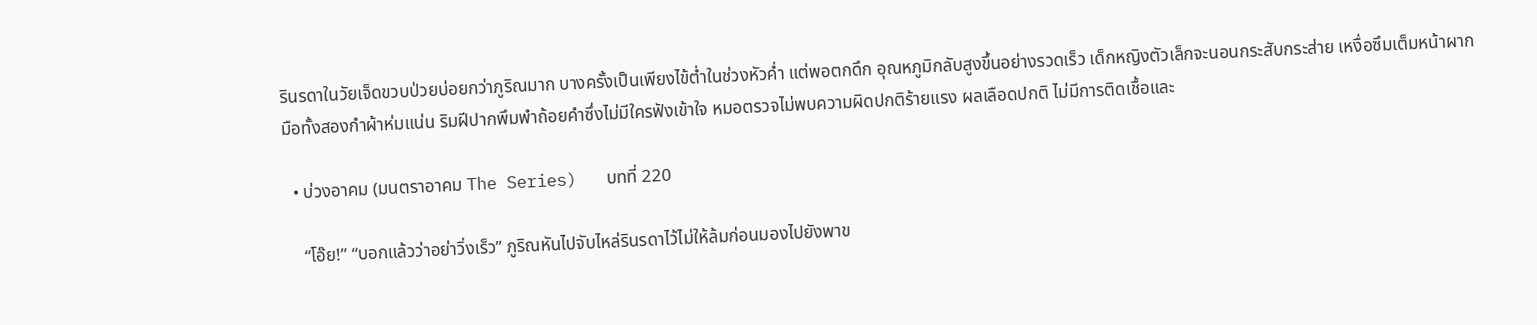รินรดาในวัยเจ็ดขวบป่วยบ่อยกว่าภูริณมาก บางครั้งเป็นเพียงไข้ต่ำในช่วงหัวค่ำ แต่พอตกดึก อุณหภูมิกลับสูงขึ้นอย่างรวดเร็ว เด็กหญิงตัวเล็กจะนอนกระสับกระส่าย เหงื่อซึมเต็มหน้าผาก มือทั้งสองกำผ้าห่มแน่น ริมฝีปากพึมพำถ้อยคำซึ่งไม่มีใครฟังเข้าใจ หมอตรวจไม่พบความผิดปกติร้ายแรง ผลเลือดปกติ ไม่มีการติดเชื้อและ

  • บ่วงอาคม (มนตราอาคม The Series)   บทที่ 220

    “โอ๊ย!” “บอกแล้วว่าอย่าวิ่งเร็ว” ภูริณหันไปจับไหล่รินรดาไว้ไม่ให้ล้มก่อนมองไปยังพาข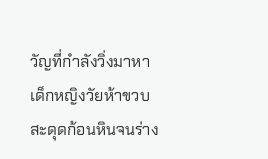วัญที่กำลังวิ่งมาหา เด็กหญิงวัยห้าขวบสะดุดก้อนหินจนร่าง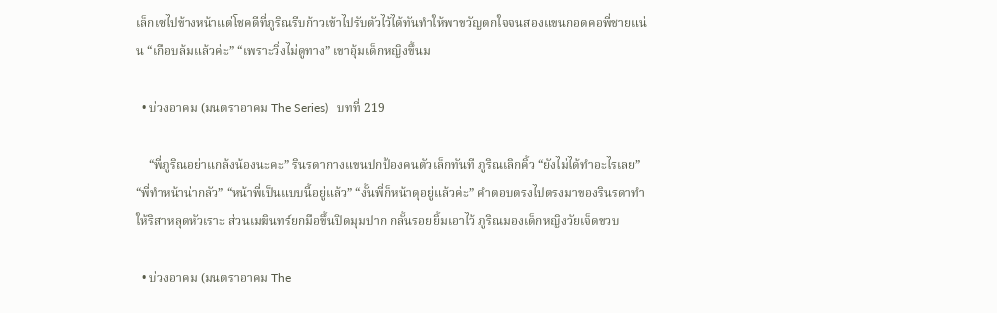เล็กเซไปข้างหน้าแต่โชคดีที่ภูริณรีบก้าวเข้าไปรับตัวไว้ได้ทันทำให้พาขวัญตกใจจนสองแขนกอดคอพี่ชายแน่น “เกือบล้มแล้วค่ะ” “เพราะวิ่งไม่ดูทาง” เขาอุ้มเด็กหญิงขึ้นม

  • บ่วงอาคม (มนตราอาคม The Series)   บทที่ 219

    “พี่ภูริณอย่าแกล้งน้องนะคะ” รินรดากางแขนปกป้องคนตัวเล็กทันที ภูริณเลิกคิ้ว “ยังไม่ได้ทำอะไรเลย” “พี่ทำหน้าน่ากลัว” “หน้าพี่เป็นแบบนี้อยู่แล้ว” “งั้นพี่ก็หน้าดุอยู่แล้วค่ะ” คำตอบตรงไปตรงมาของรินรดาทำให้ริสาหลุดหัวเราะ ส่วนเมฆินทร์ยกมือขึ้นปิดมุมปาก กลั้นรอยยิ้มเอาไว้ ภูริณมองเด็กหญิงวัยเจ็ดขวบ

  • บ่วงอาคม (มนตราอาคม The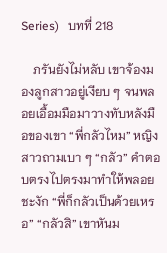Series)   บทที่ 218

    ภรันยังไม่หลับ เขาจ้องมองลูกสาวอยู่เงียบ ๆ จนพลอยเอื้อมมือมาวางทับหลังมือของเขา “พี่กลัวไหม” หญิงสาวถามเบา ๆ “กลัว” คำตอบตรงไปตรงมาทำให้พลอยชะงัก “พี่ก็กลัวเป็นด้วยเหรอ” “กลัวสิ” เขาหันม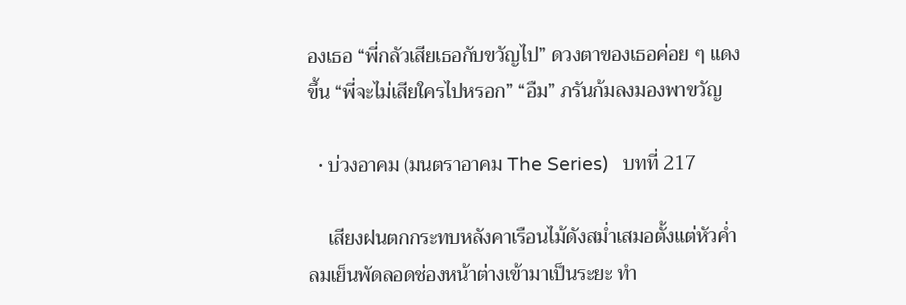องเธอ “พี่กลัวเสียเธอกับขวัญไป” ดวงตาของเธอค่อย ๆ แดงขึ้น “พี่จะไม่เสียใครไปหรอก” “อืม” ภรันก้มลงมองพาขวัญ

  • บ่วงอาคม (มนตราอาคม The Series)   บทที่ 217

    เสียงฝนตกกระทบหลังคาเรือนไม้ดังสม่ำเสมอตั้งแต่หัวค่ำ ลมเย็นพัดลอดช่องหน้าต่างเข้ามาเป็นระยะ ทำ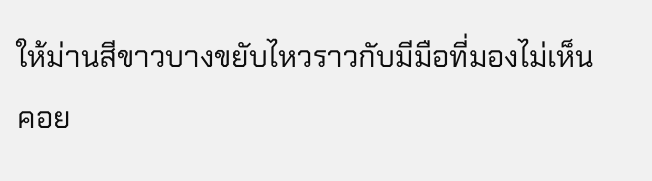ให้ม่านสีขาวบางขยับไหวราวกับมีมือที่มองไม่เห็นคอย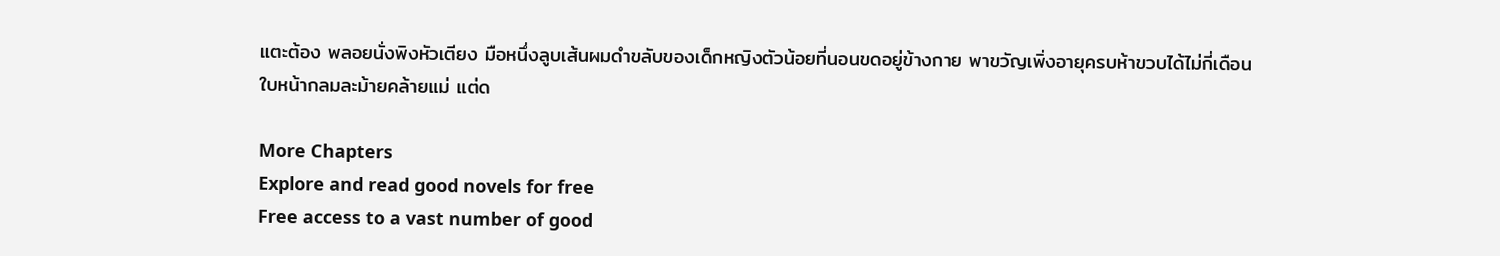แตะต้อง พลอยนั่งพิงหัวเตียง มือหนึ่งลูบเส้นผมดำขลับของเด็กหญิงตัวน้อยที่นอนขดอยู่ข้างกาย พาขวัญเพิ่งอายุครบห้าขวบได้ไม่กี่เดือน ใบหน้ากลมละม้ายคล้ายแม่ แต่ด

More Chapters
Explore and read good novels for free
Free access to a vast number of good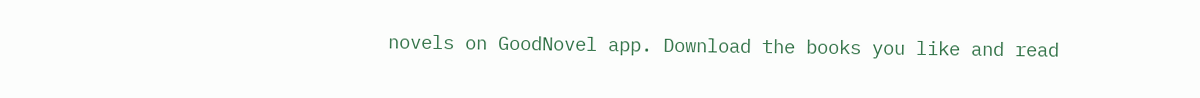novels on GoodNovel app. Download the books you like and read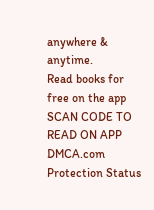anywhere & anytime.
Read books for free on the app
SCAN CODE TO READ ON APP
DMCA.com Protection Status